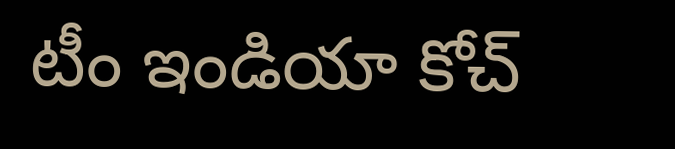టీం ఇండియా కోచ్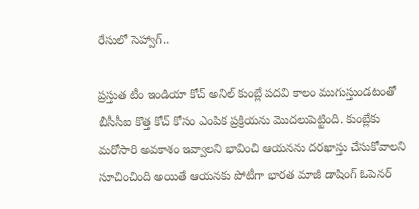రేసులో సెహ్వాగ్..

ప్రస్తుత టీం ఇండియా కోచ్ అనిల్ కుంబ్లే పదవి కాలం ముగుస్తుండటంతో బీసీసీఐ కొత్త కోచ్ కోసం ఎంపిక ప్రక్రియను మొదలుపెట్టింది. కుంబ్లేకు మరోసారి అవకాశం ఇవ్వాలని భావించి ఆయనను దరఖాస్తు చేసుకోవాలని సూచించింది అయితే ఆయనకు పోటీగా భారత మాజీ డాషింగ్ ఓపెనర్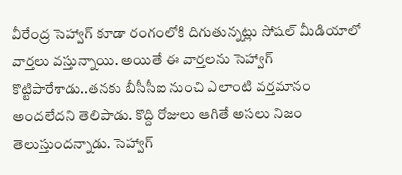వీరేంద్ర సెహ్వాగ్ కూడా రంగంలోకి దిగుతున్నట్లు సోషల్ మీడియాలో వార్తలు వస్తున్నాయి. అయితే ఈ వార్తలను సెహ్వాగ్ కొట్టిపారేశాడు..తనకు బీసీసీఐ నుంచి ఎలాంటి వర్తమానం అందలేదని తెలిపాడు. కొద్ది రోజులు ఆగితే అసలు నిజం తెలుస్తుందన్నాడు. సెహ్వాగ్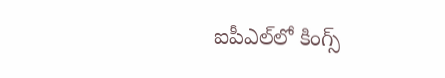ఐపీఎల్‌లో కింగ్స్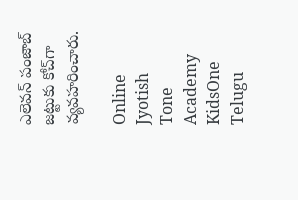ఎలెవన్ పంజాబ్ జట్టుకు కోచ్‌గా వ్యవహరించారు.

Online Jyotish
Tone Academy
KidsOne Telugu